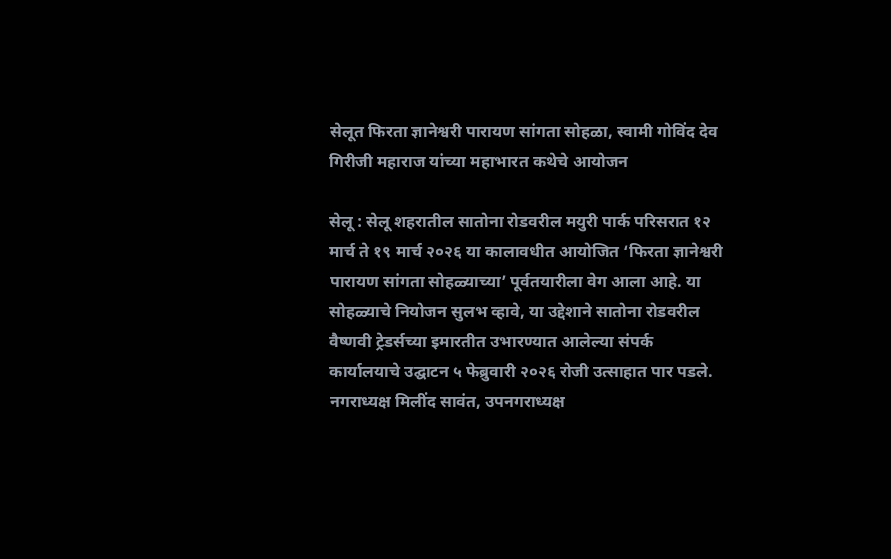सेलूत फिरता ज्ञानेश्वरी पारायण सांगता सोहळा, स्वामी गोविंद देव गिरीजी महाराज यांच्या महाभारत कथेचे आयोजन

सेलू : सेलू शहरातील सातोना रोडवरील मयुरी पार्क परिसरात १२ मार्च ते १९ मार्च २०२६ या कालावधीत आयोजित ‘फिरता ज्ञानेश्वरी पारायण सांगता सोहळ्याच्या’ पूर्वतयारीला वेग आला आहे. या सोहळ्याचे नियोजन सुलभ व्हावे, या उद्देशाने सातोना रोडवरील वैष्णवी ट्रेडर्सच्या इमारतीत उभारण्यात आलेल्या संपर्क कार्यालयाचे उद्घाटन ५ फेब्रुवारी २०२६ रोजी उत्साहात पार पडले. नगराध्यक्ष मिलींद सावंत, उपनगराध्यक्ष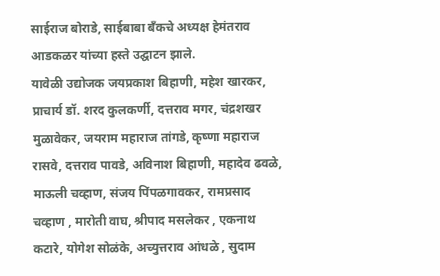साईराज बोराडे, साईबाबा बॅंकचे अध्यक्ष हेमंतराव आडकळर यांच्या हस्ते उद्घाटन झाले.
यावेळी उद्योजक जयप्रकाश बिहाणी, महेश खारकर, प्राचार्य डॉ. शरद कुलकर्णी, दत्तराव मगर, चंद्रशखर मुळावेकर, जयराम महाराज तांगडे, कृष्णा महाराज रासवे, दत्तराव पावडे, अविनाश बिहाणी, महादेव ढवळे, माऊली चव्हाण, संजय पिंपळगावकर, रामप्रसाद चव्हाण , मारोती वाघ, श्रीपाद मसलेकर , एकनाथ कटारे, योगेश सोळंके, अच्युत्तराव आंधळे , सुदाम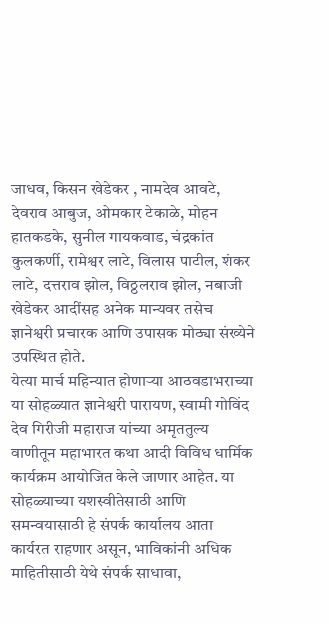जाधव, किसन खेडेकर , नामदेव आवटे, देवराव आबुज, ओमकार टेकाळे, मोहन हातकडके, सुनील गायकवाड, चंद्रकांत कुलकर्णी, रामेश्वर लाटे, विलास पाटील, शंकर लाटे, दत्तराव झोल, विठ्ठलराव झोल, नबाजी खेडेकर आदींसह अनेक मान्यवर तसेच ज्ञानेश्वरी प्रचारक आणि उपासक मोठ्या संख्येने उपस्थित होते.
येत्या मार्च महिन्यात होणाऱ्या आठवडाभराच्या या सोहळ्यात ज्ञानेश्वरी पारायण, स्वामी गोविंद देव गिरीजी महाराज यांच्या अमृततुल्य वाणीतून महाभारत कथा आदी विविध धार्मिक कार्यक्रम आयोजित केले जाणार आहेत. या सोहळ्याच्या यशस्वीतेसाठी आणि समन्वयासाठी हे संपर्क कार्यालय आता कार्यरत राहणार असून, भाविकांनी अधिक माहितीसाठी येथे संपर्क साधावा,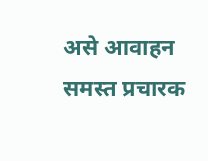असे आवाहन समस्त प्रचारक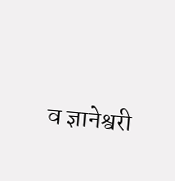व ज्ञानेश्वरी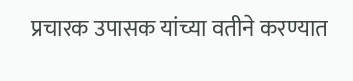प्रचारक उपासक यांच्या वतीने करण्यात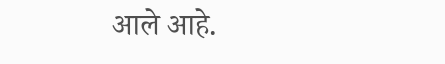आले आहे.